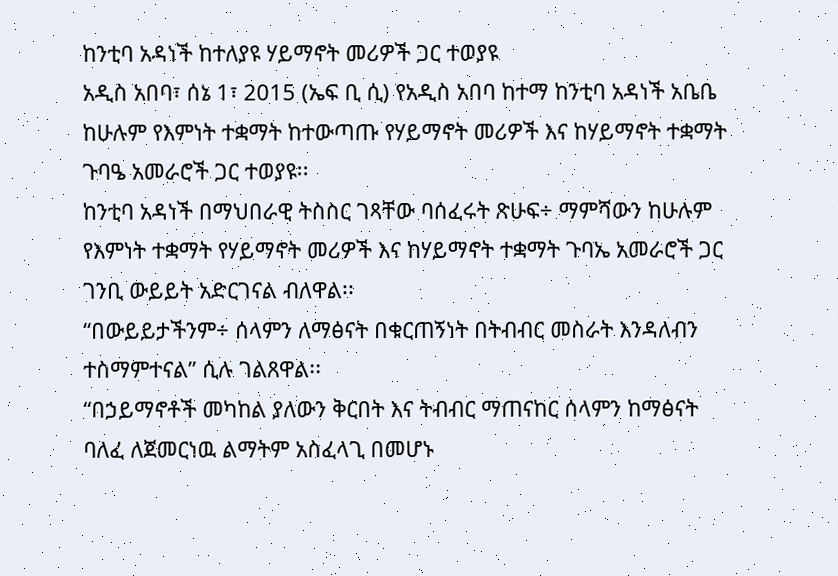ከንቲባ አዳነች ከተለያዩ ሃይማኖት መሪዎች ጋር ተወያዩ
አዲስ አበባ፣ ሰኔ 1፣ 2015 (ኤፍ ቢ ሲ) የአዲስ አበባ ከተማ ከንቲባ አዳነች አቤቤ ከሁሉም የእምነት ተቋማት ከተውጣጡ የሃይማኖት መሪዎች እና ከሃይማኖት ተቋማት ጉባዔ አመራሮች ጋር ተወያዩ፡፡
ከንቲባ አዳነች በማህበራዊ ትስስር ገጻቸው ባሰፈሩት ጽሁፍ÷ ማምሻውን ከሁሉም የእምነት ተቋማት የሃይማኖት መሪዎች እና ከሃይማኖት ተቋማት ጉባኤ አመራሮች ጋር ገንቢ ውይይት አድርገናል ብለዋል፡፡
“በውይይታችንም÷ ሰላምን ለማፅናት በቁርጠኝነት በትብብር መስራት እንዳለብን ተስማምተናል” ሲሉ ገልጸዋል፡፡
“በኃይማኖቶች መካከል ያለውን ቅርበት እና ትብብር ማጠናከር ሰላምን ከማፅናት ባለፈ ለጀመርነዉ ልማትም አስፈላጊ በመሆኑ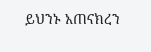ይህንኑ አጠናክረን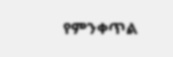የምንቀጥል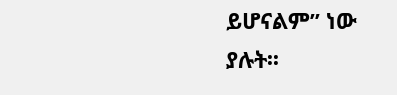ይሆናልም” ነው ያሉት፡፡